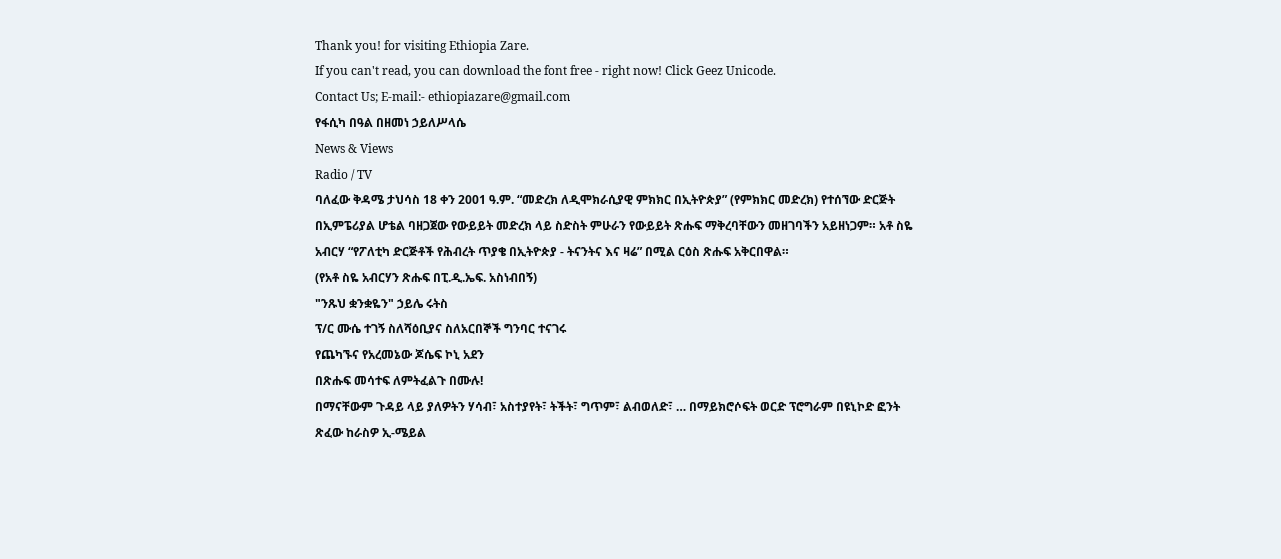Thank you! for visiting Ethiopia Zare.
If you can't read, you can download the font free - right now! Click Geez Unicode.
Contact Us; E-mail:- ethiopiazare@gmail.com
የፋሲካ በዓል በዘመነ ኃይለሥላሴ
News & Views
Radio / TV
ባለፈው ቅዳሜ ታህሳስ 18 ቀን 2001 ዓ.ም. “መድረክ ለዲሞክራሲያዊ ምክክር በኢትዮጵያ” (የምክክር መድረክ) የተሰኘው ድርጅት በኢምፔሪያል ሆቴል ባዘጋጀው የውይይት መድረክ ላይ ስድስት ምሁራን የውይይት ጽሑፍ ማቅረባቸውን መዘገባችን አይዘነጋም። አቶ ስዬ አብርሃ “የፖለቲካ ድርጅቶች የሕብረት ጥያቄ በኢትዮጵያ - ትናንትና እና ዛሬ” በሚል ርዕስ ጽሑፍ አቅርበዋል።
(የአቶ ስዬ አብርሃን ጽሑፍ በፒ.ዲ.ኤፍ. አስነብበኝ)
"ንጹህ ቋንቋዬን" ኃይሌ ሩትስ
ፕ/ር ሙሴ ተገኝ ስለሻዕቢያና ስለአርበኞች ግንባር ተናገሩ
የጨካኙና የአረመኔው ጆሴፍ ኮኒ አደን
በጽሑፍ መሳተፍ ለምትፈልጉ በሙሉ!
በማናቸውም ጉዳይ ላይ ያለዎትን ሃሳብ፣ አስተያየት፣ ትችት፣ ግጥም፣ ልብወለድ፣ … በማይክሮሶፍት ወርድ ፕሮግራም በዩኒኮድ ፎንት ጽፈው ከራስዎ ኢ-ሜይል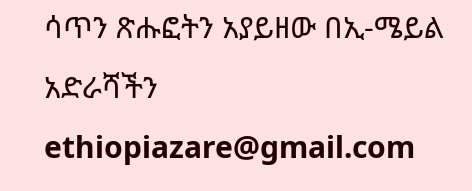ሳጥን ጽሑፎትን አያይዘው በኢ-ሜይል አድራሻችን
ethiopiazare@gmail.com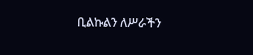ቢልኩልን ለሥራችን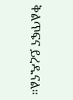ቅልጥፍና ይረዱናል።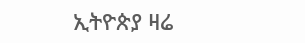ኢትዮጵያ ዛሬ